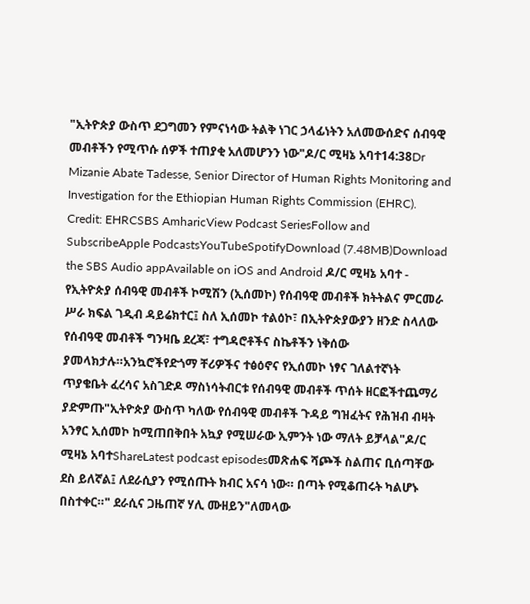"ኢትዮጵያ ውስጥ ደጋግመን የምናነሳው ትልቅ ነገር ኃላፊነትን አለመውሰድና ሰብዓዊ መብቶችን የሚጥሱ ሰዎች ተጠያቂ አለመሆንን ነው"ዶ/ር ሚዛኔ አባተ14:38Dr Mizanie Abate Tadesse, Senior Director of Human Rights Monitoring and Investigation for the Ethiopian Human Rights Commission (EHRC). Credit: EHRCSBS AmharicView Podcast SeriesFollow and SubscribeApple PodcastsYouTubeSpotifyDownload (7.48MB)Download the SBS Audio appAvailable on iOS and Android ዶ/ር ሚዛኔ አባተ - የኢትዮጵያ ሰብዓዊ መብቶች ኮሚሽን (ኢሰመኮ) የሰብዓዊ መብቶች ክትትልና ምርመራ ሥራ ክፍል ገዲብ ዳይሬክተር፤ ስለ ኢሰመኮ ተልዕኮ፣ በኢትዮጵያውያን ዘንድ ስላለው የሰብዓዊ መብቶች ግንዛቤ ደረጃ፣ ተግዳሮቶችና ስኬቶችን ነቅሰው ያመላክታሉ።አንኳሮችየድጎማ ቸሪዎችና ተፅዕኖና የኢሰመኮ ነፃና ገለልተኛነት ጥያቄቤት ፈረሳና አስገድዶ ማስነሳትብርቱ የሰብዓዊ መብቶች ጥሰት ዘርፎችተጨማሪ ያድምጡ"ኢትዮጵያ ውስጥ ካለው የሰብዓዊ መብቶች ጉዳይ ግዝፈትና የሕዝብ ብዛት አንፃር ኢሰመኮ ከሚጠበቅበት አኳያ የሚሠራው ኢምንት ነው ማለት ይቻላል"ዶ/ር ሚዛኔ አባተShareLatest podcast episodesመጽሐፍ ሻጮች ስልጠና ቢሰጣቸው ደስ ይለኛል፤ ለደራሲያን የሚሰጡት ክብር አናሳ ነው። በጣት የሚቆጠሩት ካልሆኑ በስተቀር።" ደራሲና ጋዜጠኛ ሃሊ ሙዘይን"ለመላው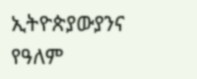ኢትዮጵያውያንና የዓለም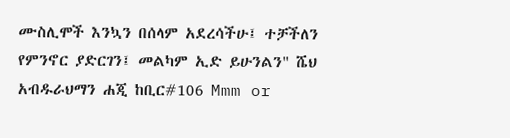ሙስሊሞች እንኳን በሰላም አደረሳችሁ፤ ተቻችለን የምንኖር ያድርገን፤ መልካም ኢድ ይሁንልን" ሼህ አብዱራህማን ሐጂ ከቢር#106 Mmm or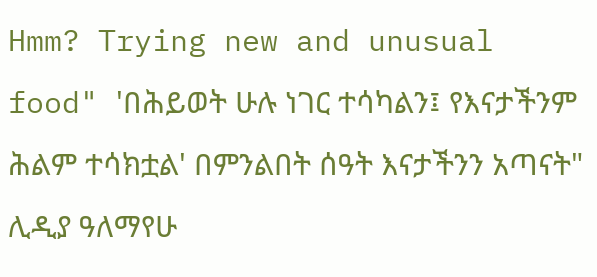Hmm? Trying new and unusual food" 'በሕይወት ሁሉ ነገር ተሳካልን፤ የእናታችንም ሕልም ተሳክቷል' በምንልበት ሰዓት እናታችንን አጣናት" ሊዲያ ዓለማየሁ